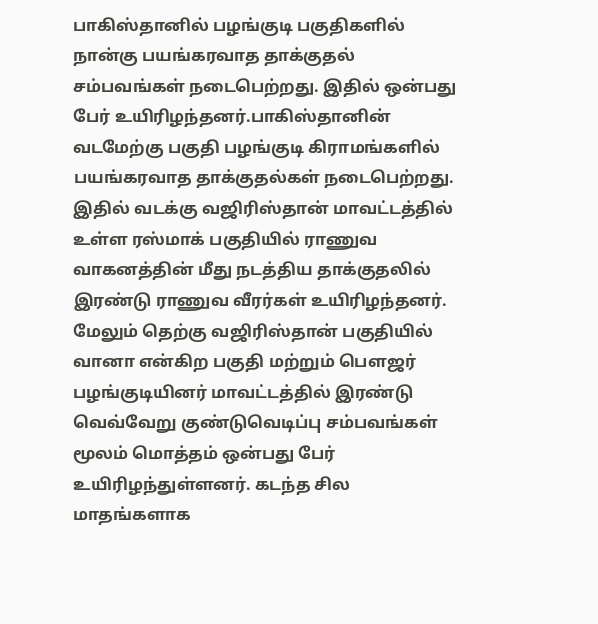பாகிஸ்தானில் பழங்குடி பகுதிகளில் நான்கு பயங்கரவாத தாக்குதல் சம்பவங்கள் நடைபெற்றது. இதில் ஒன்பது பேர் உயிரிழந்தனர்.பாகிஸ்தானின் வடமேற்கு பகுதி பழங்குடி கிராமங்களில் பயங்கரவாத தாக்குதல்கள் நடைபெற்றது. இதில் வடக்கு வஜிரிஸ்தான் மாவட்டத்தில் உள்ள ரஸ்மாக் பகுதியில் ராணுவ வாகனத்தின் மீது நடத்திய தாக்குதலில் இரண்டு ராணுவ வீரர்கள் உயிரிழந்தனர். மேலும் தெற்கு வஜிரிஸ்தான் பகுதியில் வானா என்கிற பகுதி மற்றும் பௌஜர் பழங்குடியினர் மாவட்டத்தில் இரண்டு வெவ்வேறு குண்டுவெடிப்பு சம்பவங்கள் மூலம் மொத்தம் ஒன்பது பேர் உயிரிழந்துள்ளனர். கடந்த சில மாதங்களாக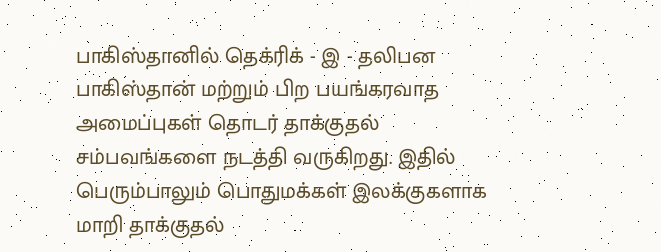பாகிஸ்தானில் தெக்ரிக் - இ - தலிபன பாகிஸ்தான் மற்றும் பிற பயங்கரவாத அமைப்புகள் தொடர் தாக்குதல் சம்பவங்களை நடத்தி வருகிறது. இதில் பெரும்பாலும் பொதுமக்கள் இலக்குகளாக மாறி தாக்குதல்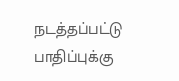நடத்தப்பட்டு பாதிப்புக்கு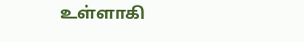உள்ளாகி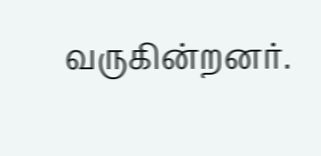வருகின்றனர்.